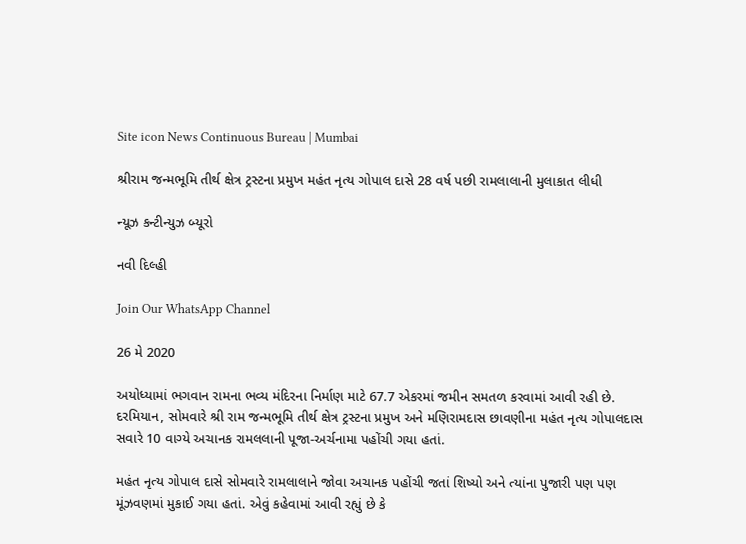Site icon News Continuous Bureau | Mumbai

શ્રીરામ જન્મભૂમિ તીર્થ ક્ષેત્ર ટ્રસ્ટના પ્રમુખ મહંત નૃત્ય ગોપાલ દાસે 28 વર્ષ પછી રામલાલાની મુલાકાત લીધી

ન્યૂઝ કન્ટીન્યુઝ બ્યૂરો

નવી દિલ્હી

Join Our WhatsApp Channel

26 મે 2020

અયોધ્યામાં ભગવાન રામના ભવ્ય મંદિરના નિર્માણ માટે 67.7 એકરમાં જમીન સમતળ કરવામાં આવી રહી છે. દરમિયાન, સોમવારે શ્રી રામ જન્મભૂમિ તીર્થ ક્ષેત્ર ટ્રસ્ટના પ્રમુખ અને મણિરામદાસ છાવણીના મહંત નૃત્ય ગોપાલદાસ સવારે 10 વાગ્યે અચાનક રામલલાની પૂજા-અર્ચનામા પહોંચી ગયા હતાં.

મહંત નૃત્ય ગોપાલ દાસે સોમવારે રામલાલાને જોવા અચાનક પહોંચી જતાં શિષ્યો અને ત્યાંના પુજારી પણ પણ મૂંઝવણમાં મુકાઈ ગયા હતાં. એવું કહેવામાં આવી રહ્યું છે કે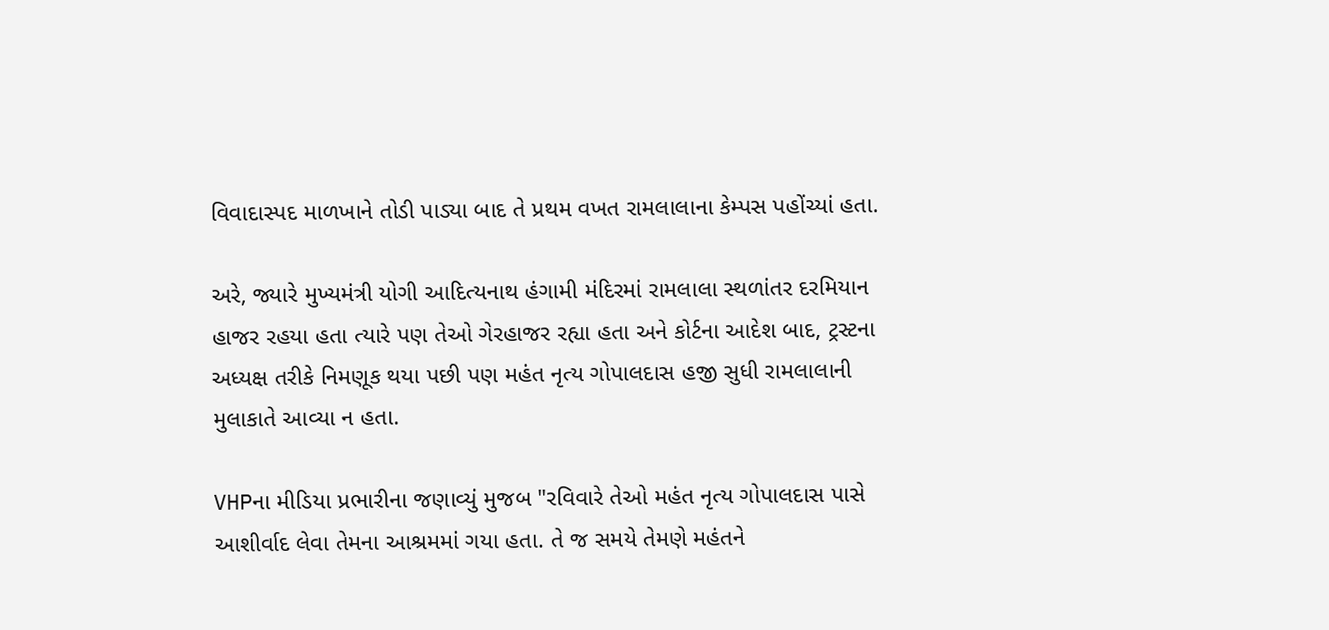વિવાદાસ્પદ માળખાને તોડી પાડ્યા બાદ તે પ્રથમ વખત રામલાલાના કેમ્પસ પહોંચ્યાં હતા.

અરે, જ્યારે મુખ્યમંત્રી યોગી આદિત્યનાથ હંગામી મંદિરમાં રામલાલા સ્થળાંતર દરમિયાન હાજર રહયા હતા ત્યારે પણ તેઓ ગેરહાજર રહ્યા હતા અને કોર્ટના આદેશ બાદ, ટ્રસ્ટના અધ્યક્ષ તરીકે નિમણૂક થયા પછી પણ મહંત નૃત્ય ગોપાલદાસ હજી સુધી રામલાલાની મુલાકાતે આવ્યા ન હતા.

VHPના મીડિયા પ્રભારીના જણાવ્યું મુજબ "રવિવારે તેઓ મહંત નૃત્ય ગોપાલદાસ પાસે આશીર્વાદ લેવા તેમના આશ્રમમાં ગયા હતા. તે જ સમયે તેમણે મહંતને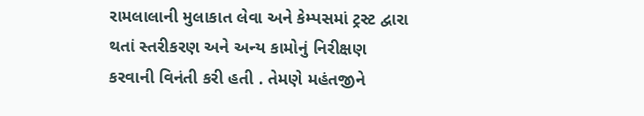રામલાલાની મુલાકાત લેવા અને કેમ્પસમાં ટ્રસ્ટ દ્વારા થતાં સ્તરીકરણ અને અન્ય કામોનું નિરીક્ષણ કરવાની વિનંતી કરી હતી . તેમણે મહંતજીને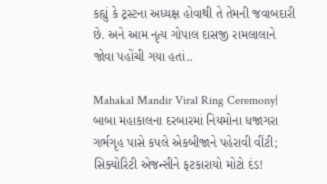કહ્યું કે ટ્રસ્ટના અધ્યક્ષ હોવાથી તે તેમની જવાબદારી છે. અને આમ નૃત્ય ગોપાલ દાસજી રામલાલાને જોવા પહોંચી ગયા હતાં..

Mahakal Mandir Viral Ring Ceremony| બાબા મહાકાલના દરબારમાં નિયમોના ધજાગરા ગર્ભગૃહ પાસે કપલે એકબીજાને પહેરાવી વીંટી; સિક્યોરિટી એજન્સીને ફટકારાયો મોટો દંડ!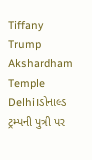Tiffany Trump Akshardham Temple Delhi।ડોનાલ્ડ ટ્રમ્પની પુત્રી પર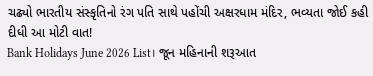ચઢ્યો ભારતીય સંસ્કૃતિનો રંગ પતિ સાથે પહોંચી અક્ષરધામ મંદિર, ભવ્યતા જોઈ કહી દીધી આ મોટી વાત!
Bank Holidays June 2026 List। જૂન મહિનાની શરૂઆત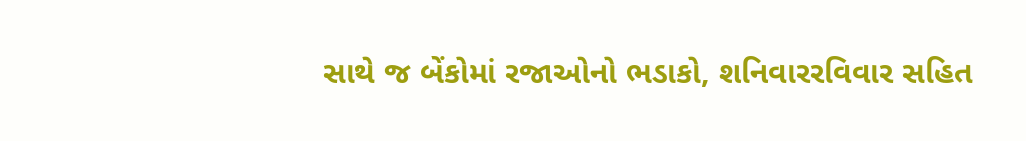સાથે જ બેંકોમાં રજાઓનો ભડાકો, શનિવારરવિવાર સહિત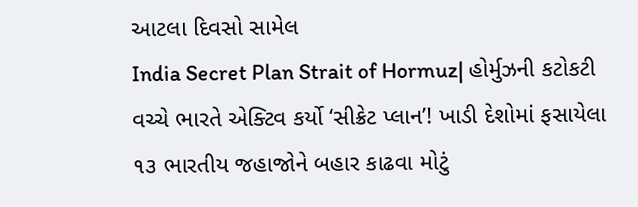આટલા દિવસો સામેલ
India Secret Plan Strait of Hormuz| હોર્મુઝની કટોકટી વચ્ચે ભારતે એક્ટિવ કર્યો ‘સીક્રેટ પ્લાન’! ખાડી દેશોમાં ફસાયેલા ૧૩ ભારતીય જહાજોને બહાર કાઢવા મોટું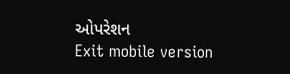ઓપરેશન
Exit mobile version